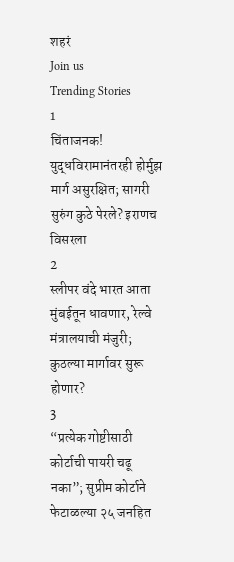शहरं
Join us
Trending Stories
1
चिंताजनक! युद्धविरामानंतरही होर्मुझ मार्ग असुरक्षित; सागरी सुरुंग कुठे पेरले? इराणच विसरला
2
स्लीपर वंदे भारत आता मुंबईतून धावणार, रेल्वे मंत्रालयाची मंजुरी; कुठल्या मार्गावर सुरू होणार?
3
“प्रत्येक गोष्टीसाठी कोर्टाची पायरी चढू नका”; सुप्रीम कोर्टाने फेटाळल्या २५ जनहित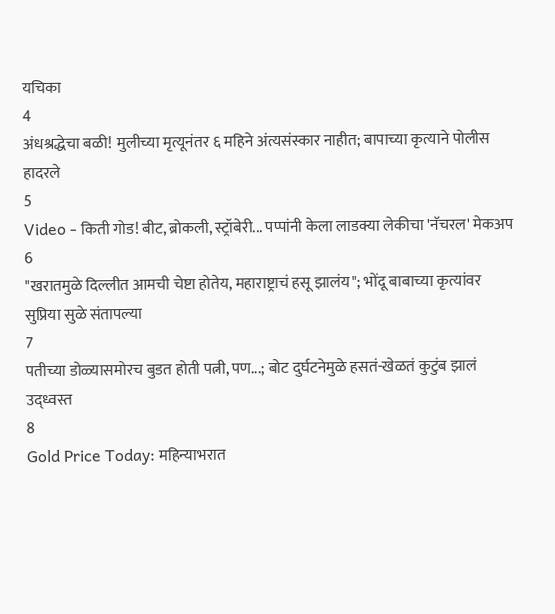यचिका
4
अंधश्रद्धेचा बळी! मुलीच्या मृत्यूनंतर ६ महिने अंत्यसंस्कार नाहीत; बापाच्या कृत्याने पोलीस हादरले
5
Video - किती गोड! बीट, ब्रोकली, स्ट्रॉबेरी... पप्पांनी केला लाडक्या लेकीचा 'नॅचरल' मेकअप
6
"खरातमुळे दिल्लीत आमची चेष्टा होतेय, महाराष्ट्राचं हसू झालंय"; भोंदू बाबाच्या कृत्यांवर सुप्रिया सुळे संतापल्या
7
पतीच्या डोळ्यासमोरच बुडत होती पत्नी, पण...; बोट दुर्घटनेमुळे हसतं-खेळतं कुटुंब झालं उद्ध्वस्त
8
Gold Price Today: महिन्याभरात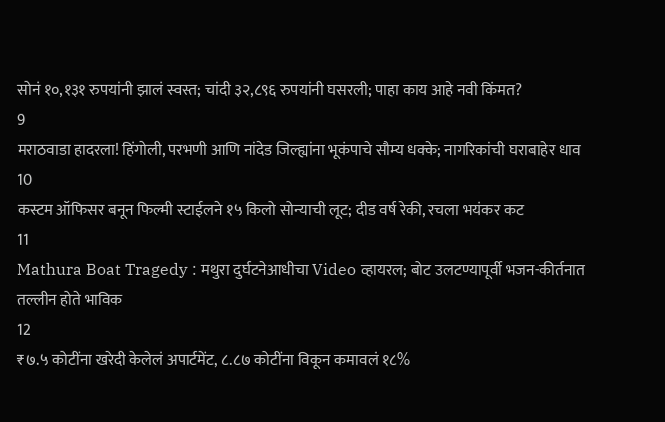सोनं १०,१३१ रुपयांनी झालं स्वस्त; चांदी ३२,८९६ रुपयांनी घसरली; पाहा काय आहे नवी किंमत?
9
मराठवाडा हादरला! हिंगोली, परभणी आणि नांदेड जिल्ह्यांना भूकंपाचे सौम्य धक्के; नागरिकांची घराबाहेर धाव
10
कस्टम ऑफिसर बनून फिल्मी स्टाईलने १५ किलो सोन्याची लूट; दीड वर्ष रेकी, रचला भयंकर कट
11
Mathura Boat Tragedy : मथुरा दुर्घटनेआधीचा Video व्हायरल; बोट उलटण्यापूर्वी भजन-कीर्तनात तल्लीन होते भाविक
12
₹७.५ कोटींना खरेदी केलेलं अपार्टमेंट, ८.८७ कोटींना विकून कमावलं १८%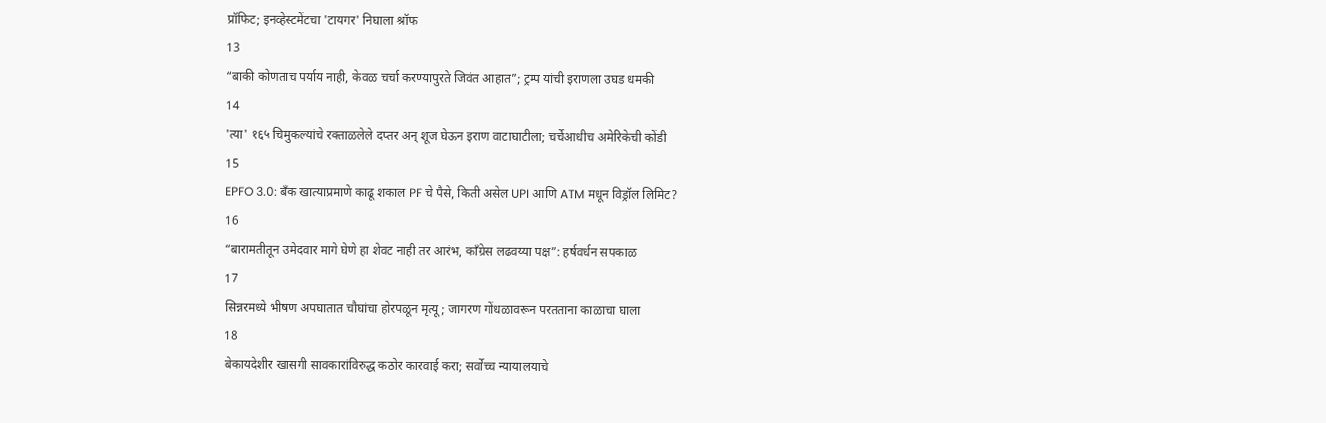प्रॉफिट; इनव्हेस्टमेंटचा 'टायगर' निघाला श्रॉफ
13
“बाकी कोणताच पर्याय नाही, केवळ चर्चा करण्यापुरते जिवंत आहात”; ट्रम्प यांची इराणला उघड धमकी
14
'त्या' १६५ चिमुकल्यांचे रक्ताळलेले दप्तर अन् शूज घेऊन इराण वाटाघाटीला; चर्चेआधीच अमेरिकेची कोंडी
15
EPFO 3.0: बँक खात्याप्रमाणे काढू शकाल PF चे पैसे, किती असेल UPI आणि ATM मधून विड्रॉल लिमिट?
16
“बारामतीतून उमेदवार मागे घेणे हा शेवट नाही तर आरंभ, काँग्रेस लढवय्या पक्ष”: हर्षवर्धन सपकाळ
17
सिन्नरमध्ये भीषण अपघातात चौघांचा होरपळून मृत्यू; जागरण गोंधळावरून परतताना काळाचा घाला
18
बेकायदेशीर खासगी सावकारांविरुद्ध कठोर कारवाई करा; सर्वोच्च न्यायालयाचे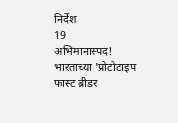निर्देश
19
अभिमानास्पद! भारताच्या 'प्रोटोटाइप फास्ट ब्रीडर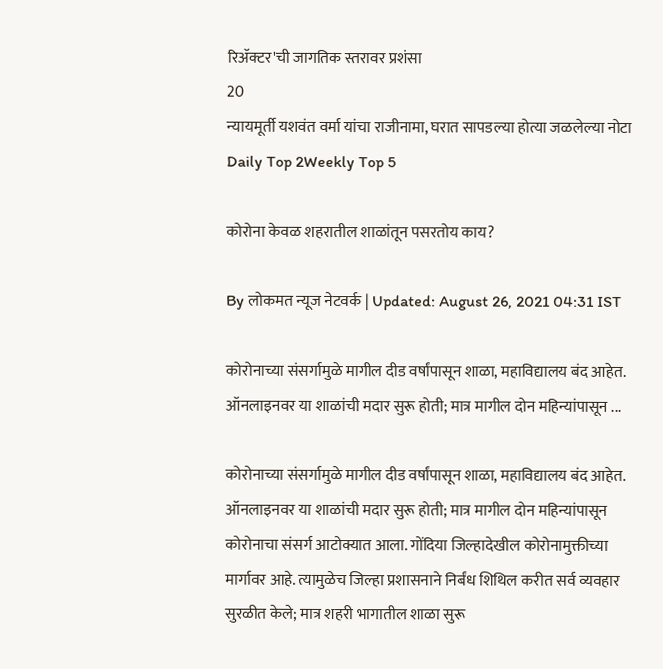रिॲक्टर'ची जागतिक स्तरावर प्रशंसा
20
न्यायमूर्ती यशवंत वर्मा यांचा राजीनामा, घरात सापडल्या होत्या जळलेल्या नोटा
Daily Top 2Weekly Top 5

कोरोना केवळ शहरातील शाळांतून पसरतोय काय?

By लोकमत न्यूज नेटवर्क | Updated: August 26, 2021 04:31 IST

कोरोनाच्या संसर्गामुळे मागील दीड वर्षांपासून शाळा, महाविद्यालय बंद आहेत. ऑनलाइनवर या शाळांची मदार सुरू होती; मात्र मागील दोन महिन्यांपासून ...

कोरोनाच्या संसर्गामुळे मागील दीड वर्षांपासून शाळा, महाविद्यालय बंद आहेत. ऑनलाइनवर या शाळांची मदार सुरू होती; मात्र मागील दोन महिन्यांपासून कोरोनाचा संसर्ग आटोक्यात आला. गोंदिया जिल्हादेखील कोरोनामुक्तीच्या मार्गावर आहे. त्यामुळेच जिल्हा प्रशासनाने निर्बंध शिथिल करीत सर्व व्यवहार सुरळीत केले; मात्र शहरी भागातील शाळा सुरू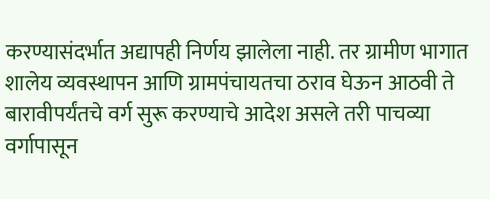करण्यासंदर्भात अद्यापही निर्णय झालेला नाही. तर ग्रामीण भागात शालेय व्यवस्थापन आणि ग्रामपंचायतचा ठराव घेऊन आठवी ते बारावीपर्यंतचे वर्ग सुरू करण्याचे आदेश असले तरी पाचव्या वर्गापासून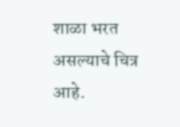शाळा भरत असल्याचे चित्र आहे.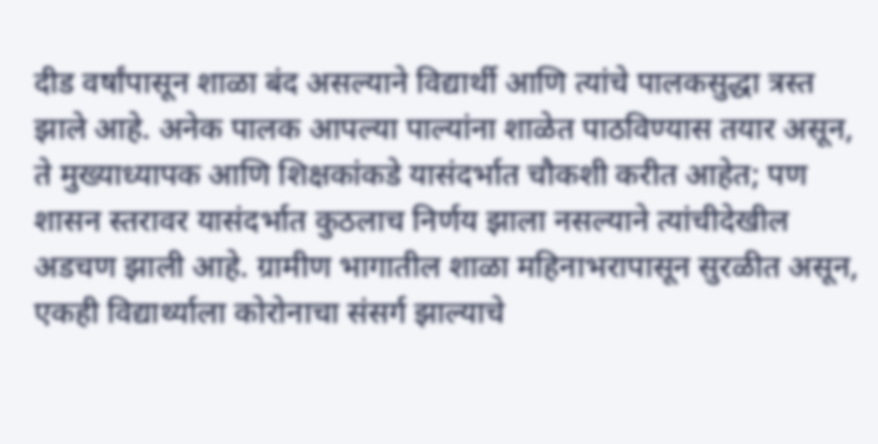दीड वर्षांपासून शाळा बंद असल्याने विद्यार्थी आणि त्यांचे पालकसुद्धा त्रस्त झाले आहे. अनेक पालक आपल्या पाल्यांना शाळेत पाठविण्यास तयार असून, ते मुख्याध्यापक आणि शिक्षकांकडे यासंदर्भात चौकशी करीत आहेत; पण शासन स्तरावर यासंदर्भात कुठलाच निर्णय झाला नसल्याने त्यांचीदेखील अडचण झाली आहे. ग्रामीण भागातील शाळा महिनाभरापासून सुरळीत असून, एकही विद्यार्थ्याला कोरोनाचा संसर्ग झाल्याचे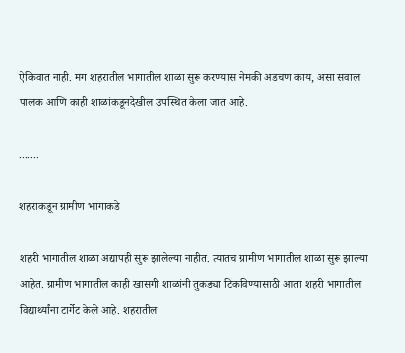ऐकिवात नाही. मग शहरातील भागातील शाळा सुरू करण्यास नेमकी अडचण काय, असा सवाल पालक आणि काही शाळांकडूनदेखील उपस्थित केला जात आहे.

.......

शहराकडून ग्रामीण भागाकडे

शहरी भागातील शाळा अद्यापही सुरू झालेल्या नाहीत. त्यातच ग्रामीण भागातील शाळा सुरू झाल्या आहेत. ग्रामीण भागातील काही खासगी शाळांनी तुकड्या टिकविण्यासाठी आता शहरी भागातील विद्यार्थ्यांना टार्गेट केले आहे. शहरातील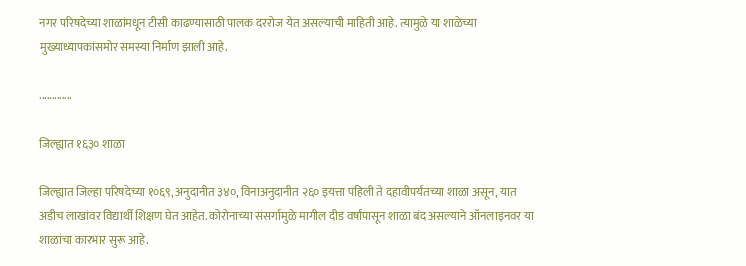नगर परिषदेच्या शाळांमधून टीसी काढण्यासाठी पालक दररोज येत असल्याची माहिती आहे. त्यामुळे या शाळेच्या मुख्याध्यापकांसमोर समस्या निर्माण झाली आहे.

.............

जिल्ह्यात १६३० शाळा

जिल्ह्यात जिल्हा परिषदेच्या १०६९, अनुदानीत ३४०, विनाअनुदानीत २६० इयत्ता पहिली ते दहावीपर्यंतच्या शाळा असून, यात अडीच लाखांवर विद्यार्थी शिक्षण घेत आहेत. कोरोनाच्या संसर्गामुळे मागील दीड वर्षांपासून शाळा बंद असल्याने ऑनलाइनवर या शाळांचा कारभार सुरू आहे.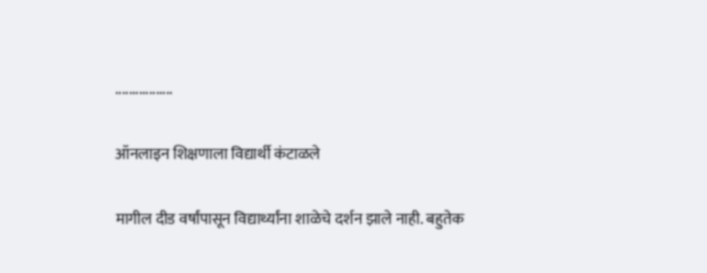.................

ऑनलाइन शिक्षणाला विद्यार्थी कंटाळले

मागील दीड वर्षांपासून विद्यार्थ्यांना शाळेचे दर्शन झाले नाही. बहुतेक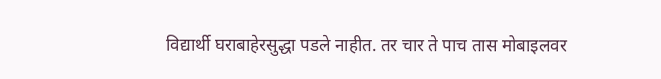विद्यार्थी घराबाहेरसुद्धा पडले नाहीत. तर चार ते पाच तास मोबाइलवर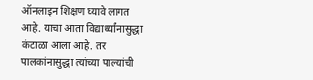ऑनलाइन शिक्षण घ्यावे लागत आहे. याचा आता विद्यार्थ्यांनासुद्धा कंटाळा आला आहे. तर पालकांनासुद्धा त्यांच्या पाल्यांची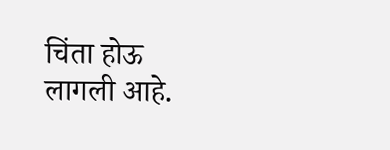चिंता होऊ लागली आहे.